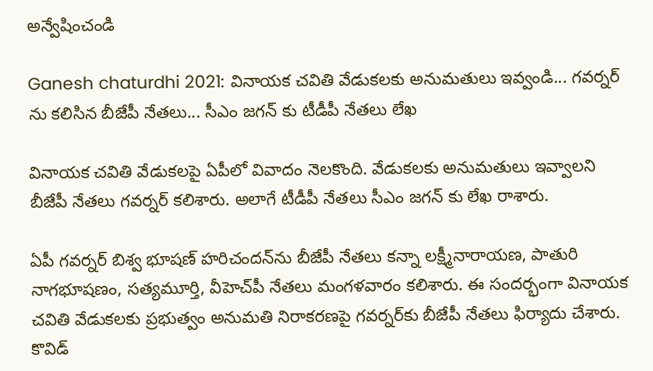అన్వేషించండి

Ganesh chaturdhi 2021: వినాయక చవితి వేడుకలకు అనుమతులు ఇవ్వండి... గవర్నర్ ను కలిసిన బీజేపీ నేతలు... సీఎం జగన్ కు టీడీపీ నేతలు లేఖ

వినాయక చవితి వేడుకలపై ఏపీలో వివాదం నెలకొంది. వేడుకలకు అనుమతులు ఇవ్వాలని బీజేపీ నేతలు గవర్నర్ కలిశారు. అలాగే టీడీపీ నేతలు సీఎం జగన్ కు లేఖ రాశారు.

ఏపీ గవర్నర్ బిశ్వ భూషణ్ హరిచందన్‌ను బీజేపీ నేతలు కన్నా లక్ష్మీనారాయణ, పాతురి నాగభూషణం, సత్యమూర్తి, వీహెచ్‌పీ నేతలు మంగళవారం కలిశారు. ఈ సందర్భంగా వినాయక చవితి వేడుకలకు ప్రభుత్వం అనుమతి నిరాకరణపై గవర్నర్‌కు బీజేపీ నేతలు ఫిర్యాదు చేశారు. కొవిడ్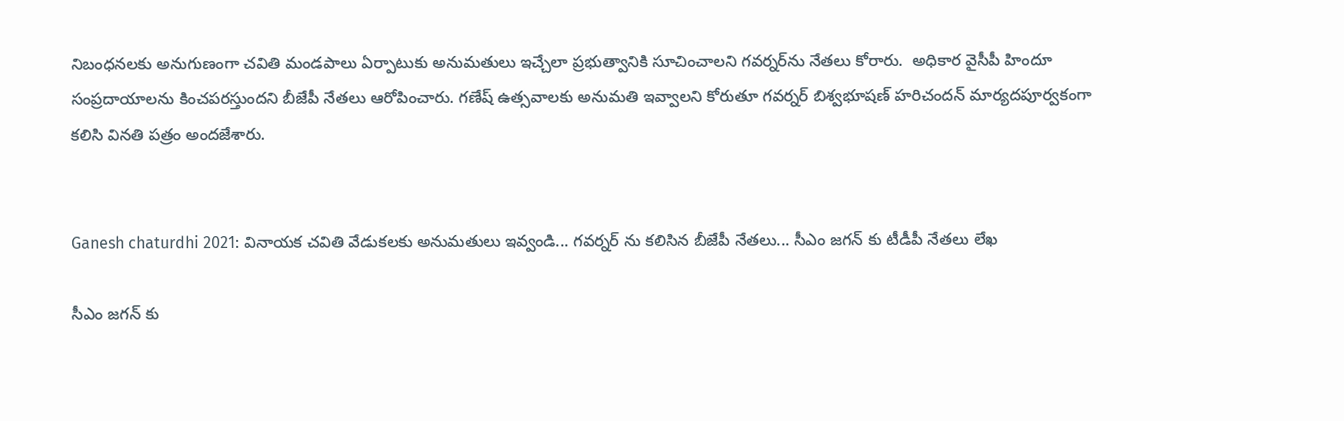నిబంధనలకు అనుగుణంగా చవితి మండపాలు ఏర్పాటుకు అనుమతులు ఇచ్చేలా ప్రభుత్వానికి సూచించాలని గవర్నర్‌ను నేతలు కోరారు.  అధికార వైసీపీ హిందూ సంప్రదాయాలను కించపరస్తుందని బీజేపీ నేతలు ఆరోపించారు. గణేష్ ఉత్సవాలకు అనుమతి ఇవ్వాలని కోరుతూ గవర్నర్ బిశ్వభూషణ్ హరిచందన్ మార్యదపూర్వకంగా కలిసి వినతి పత్రం అందజేశారు.


Ganesh chaturdhi 2021: వినాయక చవితి వేడుకలకు అనుమతులు ఇవ్వండి... గవర్నర్ ను కలిసిన బీజేపీ నేతలు... సీఎం జగన్ కు టీడీపీ నేతలు లేఖ

సీఎం జగన్ కు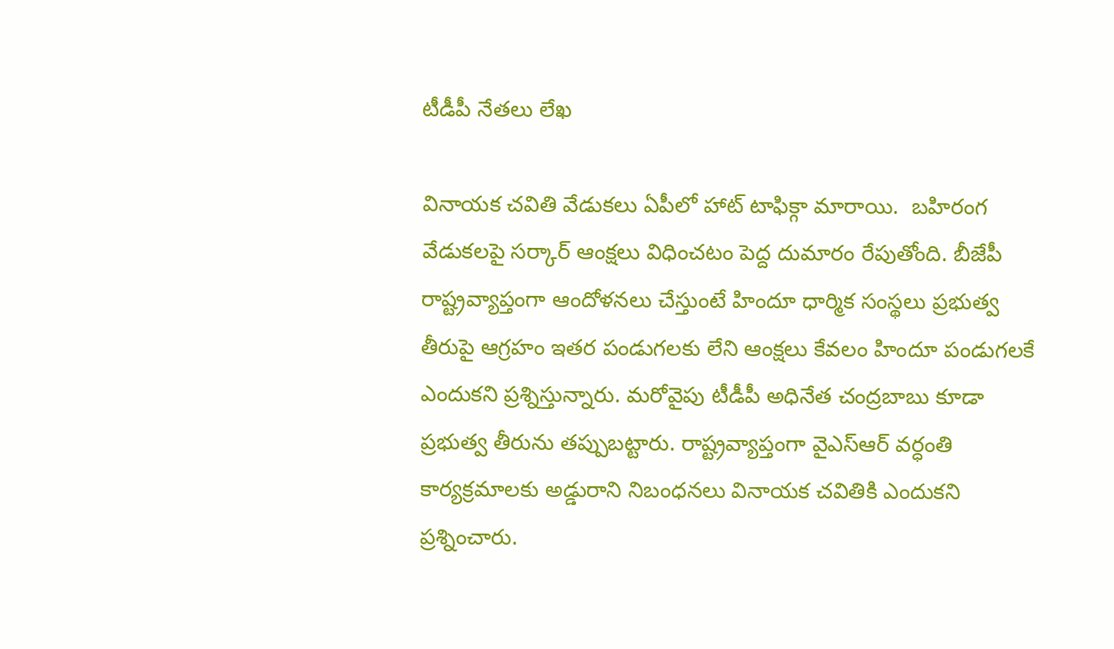టీడీపీ నేతలు లేఖ

వినాయక చవితి వేడుకలు ఏపీలో హాట్ టాఫిక్గా మారాయి.  బహిరంగ వేడుకలపై సర్కార్ ఆంక్షలు విధించటం పెద్ద దుమారం రేపుతోంది. బీజేపీ రాష్ట్రవ్యాప్తంగా ఆందోళనలు చేస్తుంటే హిందూ ధార్మిక సంస్థలు ప్రభుత్వ తీరుపై ఆగ్రహం ఇతర పండుగలకు లేని ఆంక్షలు కేవలం హిందూ పండుగలకే ఎందుకని ప్రశ్నిస్తున్నారు. మరోవైపు టీడీపీ అధినేత చంద్రబాబు కూడా ప్రభుత్వ తీరును తప్పుబట్టారు. రాష్ట్రవ్యాప్తంగా వైఎస్ఆర్ వర్ధంతి కార్యక్రమాలకు అడ్డురాని నిబంధనలు వినాయక చవితికి ఎందుకని ప్రశ్నించారు.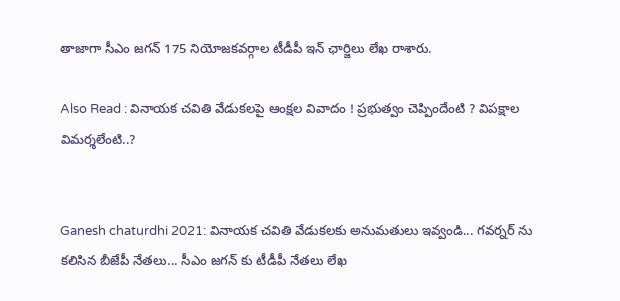తాజాగా సీఎం జగన్ 175 నియోజకవర్గాల టీడీపీ ఇన్ ఛార్జిలు లేఖ రాశారు.

Also Read : వినాయక చవితి వేడుకలపై ఆంక్షల వివాదం ! ప్రభుత్వం చెప్పిందేంటి ? విపక్షాల విమర్శలేంటి..?


Ganesh chaturdhi 2021: వినాయక చవితి వేడుకలకు అనుమతులు ఇవ్వండి... గవర్నర్ ను కలిసిన బీజేపీ నేతలు... సీఎం జగన్ కు టీడీపీ నేతలు లేఖ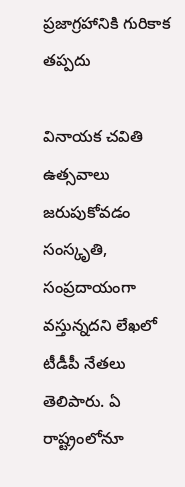ప్రజాగ్రహానికి గురికాక తప్పదు

వినాయక చవితి ఉత్సవాలు జరుపుకోవడం సంస్కృతి, సంప్రదాయంగా వస్తున్నదని లేఖలో టీడీపీ నేతలు తెలిపారు. ఏ రాష్ట్రంలోనూ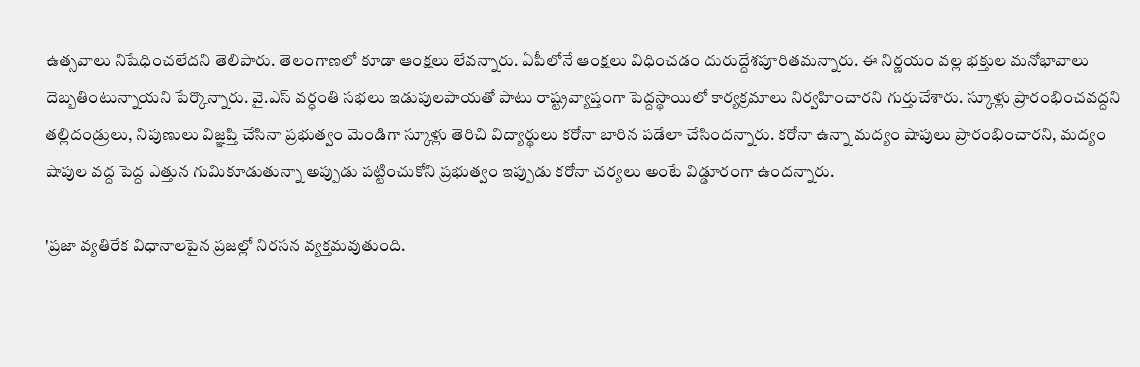ఉత్సవాలు నిషేధించలేదని తెలిపారు. తెలంగాణలో కూడా ఆంక్షలు లేవన్నారు. ఏపీలోనే ఆంక్షలు విధించడం దురుద్దేశపూరితమన్నారు. ఈ నిర్ణయం వల్ల భక్తుల మనోభావాలు దెబ్బతింటున్నాయని పేర్కొన్నారు. వై.ఎస్ వర్ధంతి సభలు ఇడుపులపాయతో పాటు రాష్ట్రవ్యాప్తంగా పెద్దస్థాయిలో కార్యక్రమాలు నిర్వహించారని గుర్తుచేశారు. స్కూళ్లు ప్రారంభించవద్దని తల్లిదండ్రులు, నిపుణులు విజ్ఞప్తి చేసినా ప్రభుత్వం మెండిగా స్కూళ్లు తెరిచి విద్యార్థులు కరోనా బారిన పడేలా చేసిందన్నారు. కరోనా ఉన్నా మద్యం షాపులు ప్రారంభించారని, మద్యం షాపుల వద్ద పెద్ద ఎత్తున గుమికూడుతున్నా అప్పుడు పట్టించుకోని ప్రభుత్వం ఇప్పుడు కరోనా చర్యలు అంటే విడ్డూరంగా ఉందన్నారు.

'ప్రజా వ్యతిరేక విధానాలపైన ప్రజల్లో నిరసన వ్యక్తమవుతుంది.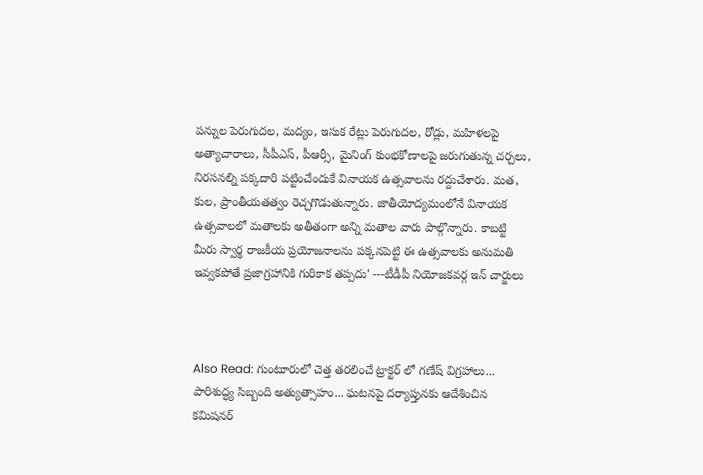పన్నుల పెరుగుదల, మద్యం, ఇసుక రేట్లు పెరుగుదల, రోడ్లు, మహిళలపై అత్యాచారాలు, సీపీఎస్, పీఆర్సీ, మైనింగ్ కుంభకోణాలపై జరుగుతున్న చర్చలు, నిరసనల్ని పక్కదారి పట్టించేందుకే వినాయక ఉత్సవాలను రద్దుచేశారు. మత, కుల, ప్రాంతీయతత్వం రెచ్చగొడుతున్నారు. జాతీయోద్యమంలోనే వినాయక ఉత్సవాలలో మతాలకు అతీతంగా అన్ని మతాల వారు పాల్గొన్నారు. కాబట్టి మీరు స్వార్థ రాజకీయ ప్రయోజనాలను పక్కనపెట్టి ఈ ఉత్సవాలకు అనుమతి ఇవ్వకపోతే ప్రజాగ్రహానికి గురికాక తప్పదు' ---టీడీపీ నియోజకవర్గ ఇన్ చార్జులు



Also Read: గుంటూరులో చెత్త తరలించే ట్రాక్టర్ లో గణేష్ విగ్రహాలు... పారిశుద్ధ్య సిబ్బంది అత్యుత్సాహం... ఘటనపై దర్యాప్తునకు ఆదేశించిన కమిషనర్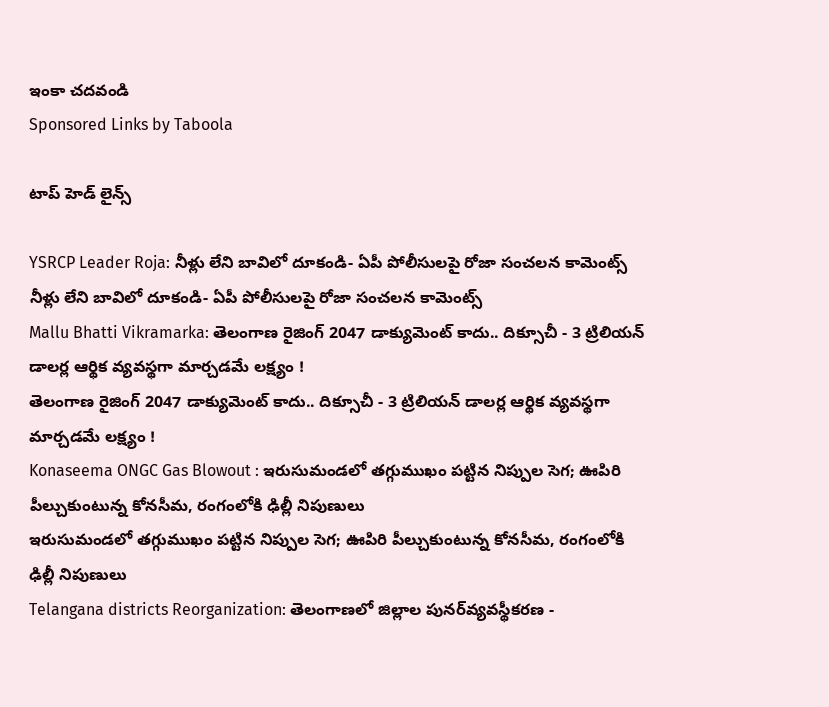ఇంకా చదవండి
Sponsored Links by Taboola

టాప్ హెడ్ లైన్స్

YSRCP Leader Roja: నీళ్లు లేని బావిలో దూకండి- ఏపీ పోలీసులపై రోజా సంచలన కామెంట్స్
నీళ్లు లేని బావిలో దూకండి- ఏపీ పోలీసులపై రోజా సంచలన కామెంట్స్
Mallu Bhatti Vikramarka: తెలంగాణ రైజింగ్ 2047 డాక్యుమెంట్ కాదు.. దిక్సూచీ - 3 ట్రిలియన్ డాలర్ల ఆర్థిక వ్యవస్థగా మార్చడమే లక్ష్యం !
తెలంగాణ రైజింగ్ 2047 డాక్యుమెంట్ కాదు.. దిక్సూచీ - 3 ట్రిలియన్ డాలర్ల ఆర్థిక వ్యవస్థగా మార్చడమే లక్ష్యం !
Konaseema ONGC Gas Blowout : ఇరుసుమండలో తగ్గుముఖం పట్టిన నిప్పుల సెగ; ఊపిరి పీల్చుకుంటున్న కోనసీమ, రంగంలోకి ఢిల్లీ నిపుణులు
ఇరుసుమండలో తగ్గుముఖం పట్టిన నిప్పుల సెగ; ఊపిరి పీల్చుకుంటున్న కోనసీమ, రంగంలోకి ఢిల్లీ నిపుణులు
Telangana districts Reorganization: తెలంగాణలో జిల్లాల పునర్‌వ్యవస్థీకరణ -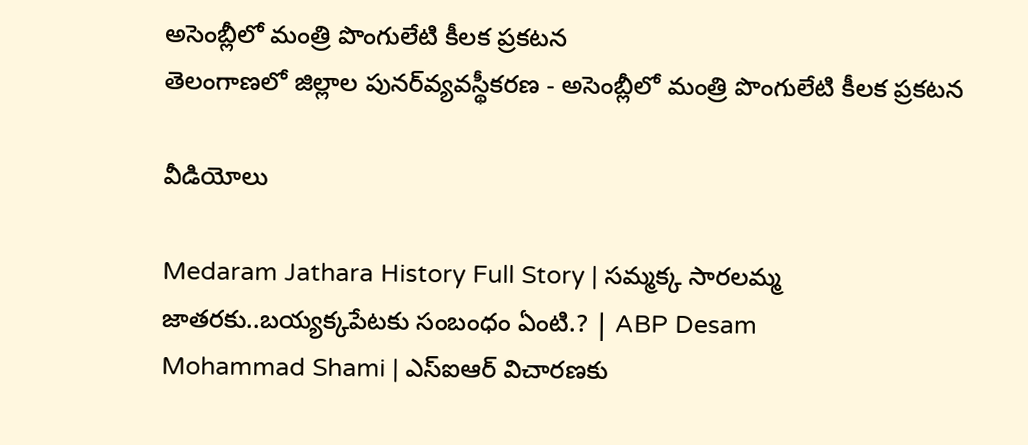అసెంబ్లీలో మంత్రి పొంగులేటి కీలక ప్రకటన
తెలంగాణలో జిల్లాల పునర్‌వ్యవస్థీకరణ - అసెంబ్లీలో మంత్రి పొంగులేటి కీలక ప్రకటన

వీడియోలు

Medaram Jathara History Full Story | సమ్మక్క సారలమ్మ జాతరకు..బయ్యక్కపేటకు సంబంధం ఏంటి.? | ABP Desam
Mohammad Shami | ఎస్ఐఆర్ విచారణకు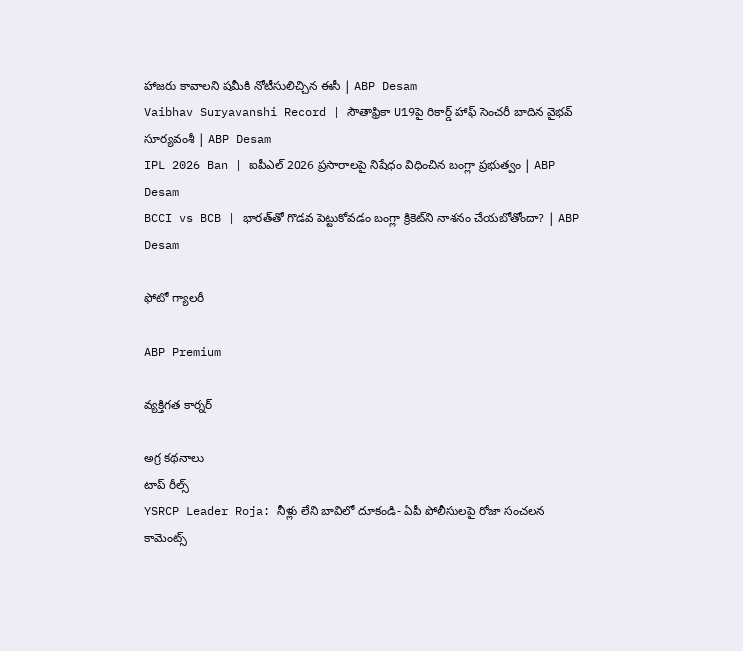హాజరు కావాలని షమీకి నోటీసులిచ్చిన ఈసీ | ABP Desam
Vaibhav Suryavanshi Record | సౌతాఫ్రికా U19పై రికార్డ్ హాఫ్ సెంచరీ బాదిన వైభవ్ సూర్యవంశీ | ABP Desam
IPL 2026 Ban | ఐపీఎల్ 2026 ప్రసారాలపై నిషేధం విధించిన బంగ్లా ప్రభుత్వం | ABP Desam
BCCI vs BCB | భారత్‌తో గొడవ పెట్టుకోవడం బంగ్లా క్రికెట్‌ని నాశనం చేయబోతోందా? | ABP Desam

ఫోటో గ్యాలరీ

ABP Premium

వ్యక్తిగత కార్నర్

అగ్ర కథనాలు
టాప్ రీల్స్
YSRCP Leader Roja: నీళ్లు లేని బావిలో దూకండి- ఏపీ పోలీసులపై రోజా సంచలన కామెంట్స్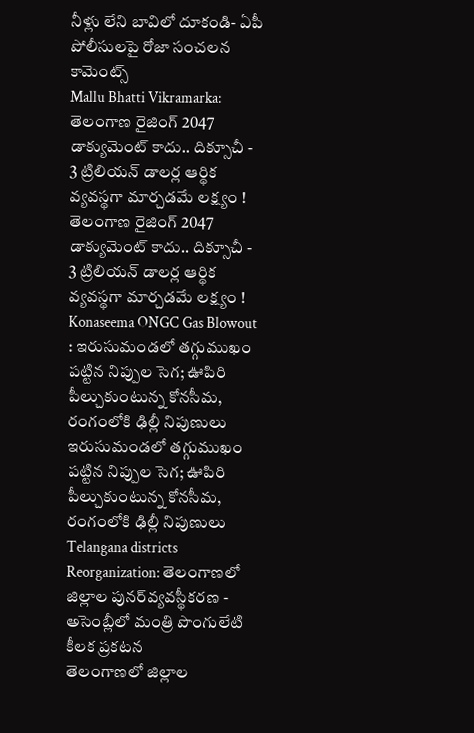నీళ్లు లేని బావిలో దూకండి- ఏపీ పోలీసులపై రోజా సంచలన కామెంట్స్
Mallu Bhatti Vikramarka: తెలంగాణ రైజింగ్ 2047 డాక్యుమెంట్ కాదు.. దిక్సూచీ - 3 ట్రిలియన్ డాలర్ల ఆర్థిక వ్యవస్థగా మార్చడమే లక్ష్యం !
తెలంగాణ రైజింగ్ 2047 డాక్యుమెంట్ కాదు.. దిక్సూచీ - 3 ట్రిలియన్ డాలర్ల ఆర్థిక వ్యవస్థగా మార్చడమే లక్ష్యం !
Konaseema ONGC Gas Blowout : ఇరుసుమండలో తగ్గుముఖం పట్టిన నిప్పుల సెగ; ఊపిరి పీల్చుకుంటున్న కోనసీమ, రంగంలోకి ఢిల్లీ నిపుణులు
ఇరుసుమండలో తగ్గుముఖం పట్టిన నిప్పుల సెగ; ఊపిరి పీల్చుకుంటున్న కోనసీమ, రంగంలోకి ఢిల్లీ నిపుణులు
Telangana districts Reorganization: తెలంగాణలో జిల్లాల పునర్‌వ్యవస్థీకరణ - అసెంబ్లీలో మంత్రి పొంగులేటి కీలక ప్రకటన
తెలంగాణలో జిల్లాల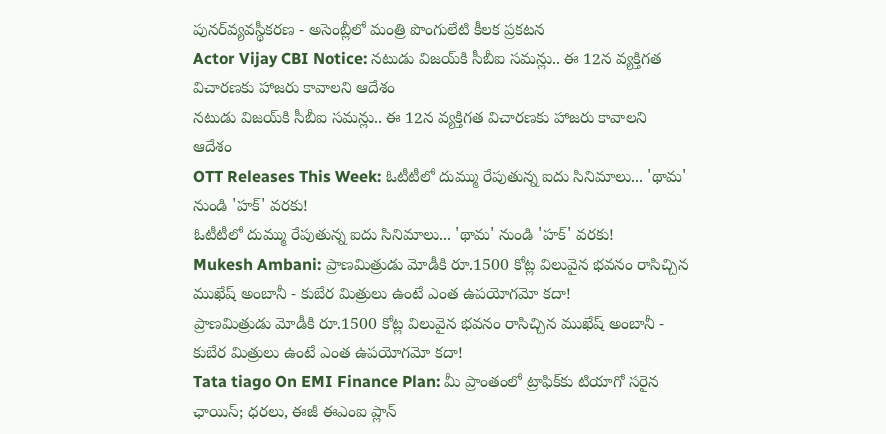పునర్‌వ్యవస్థీకరణ - అసెంబ్లీలో మంత్రి పొంగులేటి కీలక ప్రకటన
Actor Vijay CBI Notice: నటుడు విజయ్‌కి సీబీఐ సమన్లు.. ఈ 12న వ్యక్తిగత విచారణకు హాజరు కావాలని ఆదేశం
నటుడు విజయ్‌కి సీబీఐ సమన్లు.. ఈ 12న వ్యక్తిగత విచారణకు హాజరు కావాలని ఆదేశం
OTT Releases This Week: ఓటీటీలో దుమ్ము రేపుతున్న ఐదు సినిమాలు... 'థామ' నుండి 'హక్' వరకు!
ఓటీటీలో దుమ్ము రేపుతున్న ఐదు సినిమాలు... 'థామ' నుండి 'హక్' వరకు!
Mukesh Ambani: ప్రాణమిత్రుడు మోడీకి రూ.1500 కోట్ల విలువైన భవనం రాసిచ్చిన ముఖేష్ అంబానీ - కుబేర మిత్రులు ఉంటే ఎంత ఉపయోగమో కదా!
ప్రాణమిత్రుడు మోడీకి రూ.1500 కోట్ల విలువైన భవనం రాసిచ్చిన ముఖేష్ అంబానీ - కుబేర మిత్రులు ఉంటే ఎంత ఉపయోగమో కదా!
Tata tiago On EMI Finance Plan: మీ ప్రాంతంలో ట్రాఫిక్‌కు టియాగో సరైన ఛాయిస్‌; ధరలు, ఈజీ ఈఎంఐ ప్లాన్‌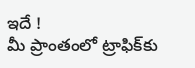ఇదే !
మీ ప్రాంతంలో ట్రాఫిక్‌కు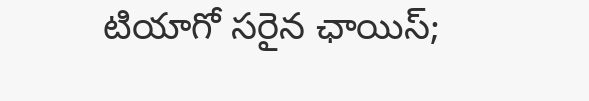టియాగో సరైన ఛాయిస్‌;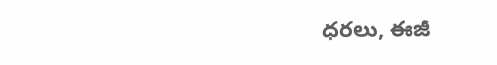ధరలు, ఈజీ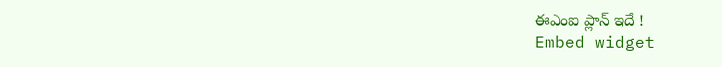ఈఎంఐ ప్లాన్‌ ఇదే !
Embed widget